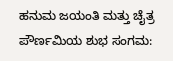ಹನುಮ ಜಯಂತಿ ಮತ್ತು ಚೈತ್ರ ಪೌರ್ಣಮಿಯ ಶುಭ ಸಂಗಮ: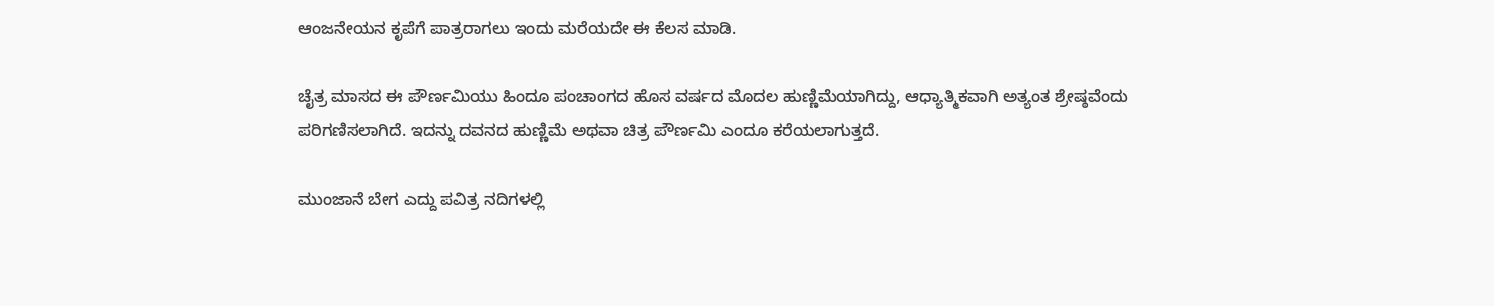ಆಂಜನೇಯನ ಕೃಪೆಗೆ ಪಾತ್ರರಾಗಲು ಇಂದು ಮರೆಯದೇ ಈ ಕೆಲಸ ಮಾಡಿ.

ಚೈತ್ರ ಮಾಸದ ಈ ಪೌರ್ಣಮಿಯು ಹಿಂದೂ ಪಂಚಾಂಗದ ಹೊಸ ವರ್ಷದ ಮೊದಲ ಹುಣ್ಣಿಮೆಯಾಗಿದ್ದು, ಆಧ್ಯಾತ್ಮಿಕವಾಗಿ ಅತ್ಯಂತ ಶ್ರೇಷ್ಠವೆಂದು ಪರಿಗಣಿಸಲಾಗಿದೆ. ಇದನ್ನು ದವನದ ಹುಣ್ಣಿಮೆ ಅಥವಾ ಚಿತ್ರ ಪೌರ್ಣಮಿ ಎಂದೂ ಕರೆಯಲಾಗುತ್ತದೆ.

ಮುಂಜಾನೆ ಬೇಗ ಎದ್ದು ಪವಿತ್ರ ನದಿಗಳಲ್ಲಿ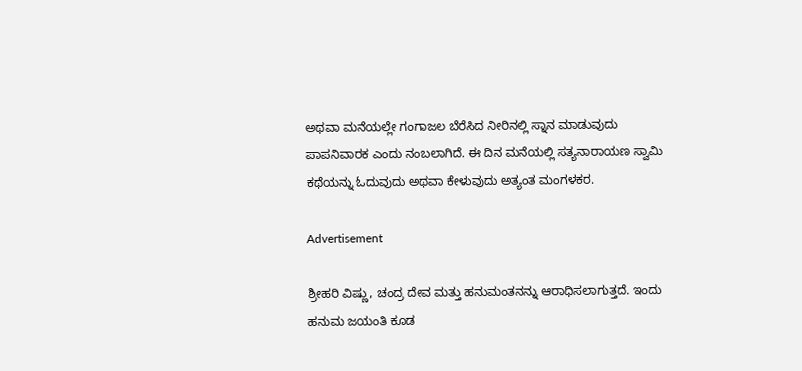ಅಥವಾ ಮನೆಯಲ್ಲೇ ಗಂಗಾಜಲ ಬೆರೆಸಿದ ನೀರಿನಲ್ಲಿ ಸ್ನಾನ ಮಾಡುವುದು ಪಾಪನಿವಾರಕ ಎಂದು ನಂಬಲಾಗಿದೆ. ಈ ದಿನ ಮನೆಯಲ್ಲಿ ಸತ್ಯನಾರಾಯಣ ಸ್ವಾಮಿ ಕಥೆಯನ್ನು ಓದುವುದು ಅಥವಾ ಕೇಳುವುದು ಅತ್ಯಂತ ಮಂಗಳಕರ.

Advertisement

ಶ್ರೀಹರಿ ವಿಷ್ಣು, ಚಂದ್ರ ದೇವ ಮತ್ತು ಹನುಮಂತನನ್ನು ಆರಾಧಿಸಲಾಗುತ್ತದೆ. ಇಂದು ಹನುಮ ಜಯಂತಿ ಕೂಡ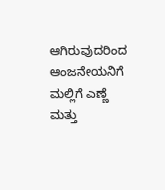ಆಗಿರುವುದರಿಂದ ಆಂಜನೇಯನಿಗೆ ಮಲ್ಲಿಗೆ ಎಣ್ಣೆ ಮತ್ತು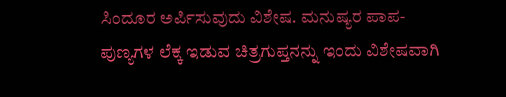ಸಿಂದೂರ ಅರ್ಪಿಸುವುದು ವಿಶೇಷ. ಮನುಷ್ಯರ ಪಾಪ-ಪುಣ್ಯಗಳ ಲೆಕ್ಕ ಇಡುವ ಚಿತ್ರಗುಪ್ತನನ್ನು ಇಂದು ವಿಶೇಷವಾಗಿ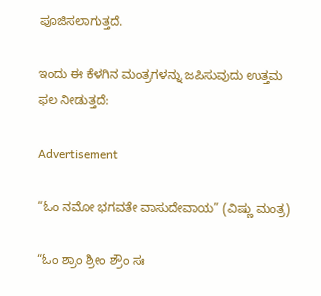ಪೂಜಿಸಲಾಗುತ್ತದೆ.

ಇಂದು ಈ ಕೆಳಗಿನ ಮಂತ್ರಗಳನ್ನು ಜಪಿಸುವುದು ಉತ್ತಮ ಫಲ ನೀಡುತ್ತದೆ:

Advertisement

“ಓಂ ನಮೋ ಭಗವತೇ ವಾಸುದೇವಾಯ” (ವಿಷ್ಣು ಮಂತ್ರ)

“ಓಂ ಶ್ರಾಂ ಶ್ರೀಂ ಶ್ರೌಂ ಸಃ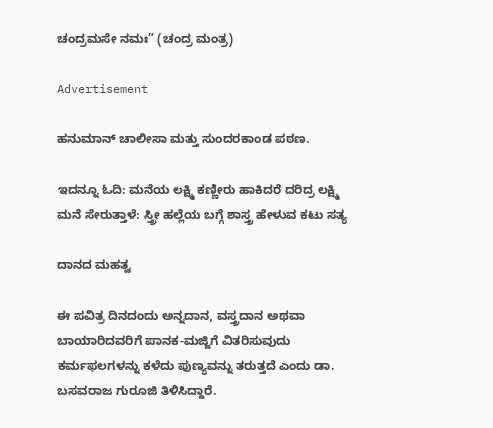ಚಂದ್ರಮಸೇ ನಮಃ” (ಚಂದ್ರ ಮಂತ್ರ)

Advertisement

ಹನುಮಾನ್ ಚಾಲೀಸಾ ಮತ್ತು ಸುಂದರಕಾಂಡ ಪಠಣ.

ಇದನ್ನೂ ಓದಿ: ಮನೆಯ ಲಕ್ಷ್ಮಿ ಕಣ್ಣೀರು ಹಾಕಿದರೆ ದರಿದ್ರ ಲಕ್ಷ್ಮಿ ಮನೆ ಸೇರುತ್ತಾಳೆ: ಸ್ತ್ರೀ ಹಲ್ಲೆಯ ಬಗ್ಗೆ ಶಾಸ್ತ್ರ ಹೇಳುವ ಕಟು ಸತ್ಯ

ದಾನದ ಮಹತ್ವ

ಈ ಪವಿತ್ರ ದಿನದಂದು ಅನ್ನದಾನ, ವಸ್ತ್ರದಾನ ಅಥವಾ ಬಾಯಾರಿದವರಿಗೆ ಪಾನಕ-ಮಜ್ಜಿಗೆ ವಿತರಿಸುವುದು ಕರ್ಮಫಲಗಳನ್ನು ಕಳೆದು ಪುಣ್ಯವನ್ನು ತರುತ್ತದೆ ಎಂದು ಡಾ. ಬಸವರಾಜ ಗುರೂಜಿ ತಿಳಿಸಿದ್ದಾರೆ.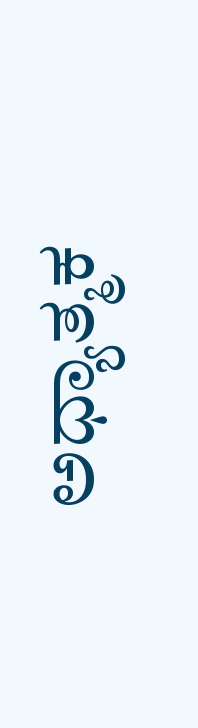ಅಧ್ಯಾತ್ಮಕ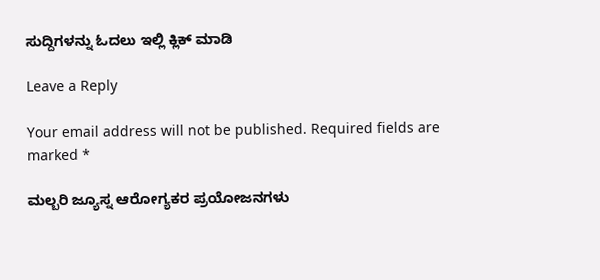ಸುದ್ದಿಗಳನ್ನು ಓದಲು ಇಲ್ಲಿ ಕ್ಲಿಕ್ ಮಾಡಿ

Leave a Reply

Your email address will not be published. Required fields are marked *

ಮಲ್ಬರಿ ಜ್ಯೂಸ್ನ ಆರೋಗ್ಯಕರ ಪ್ರಯೋಜನಗಳು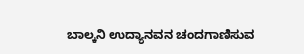ಬಾಲ್ಕನಿ ಉದ್ಯಾನವನ ಚಂದಗಾಣಿಸುವ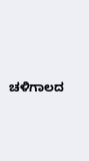ಚಳಿಗಾಲದ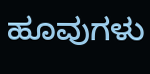ಹೂವುಗಳು